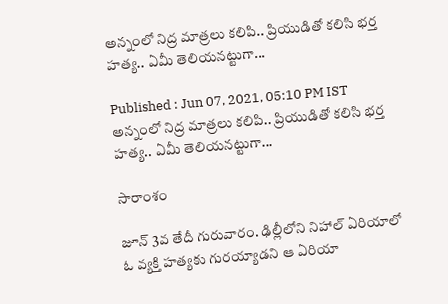అన్నంలో నిద్ర మాత్రలు కలిపి.. ప్రియుడితో కలిసి భర్త హత్య.. ఏమీ తెలియనట్టుగా...

Published : Jun 07, 2021, 05:10 PM IST
అన్నంలో నిద్ర మాత్రలు కలిపి.. ప్రియుడితో కలిసి భర్త హత్య.. ఏమీ తెలియనట్టుగా...

సారాంశం

జూన్ 3వ తేదీ గురువారం. ఢిల్లీలోని నిహాల్ ఏరియాలో ఓ వ్యక్తి హత్యకు గురయ్యాడని ఆ ఏరియా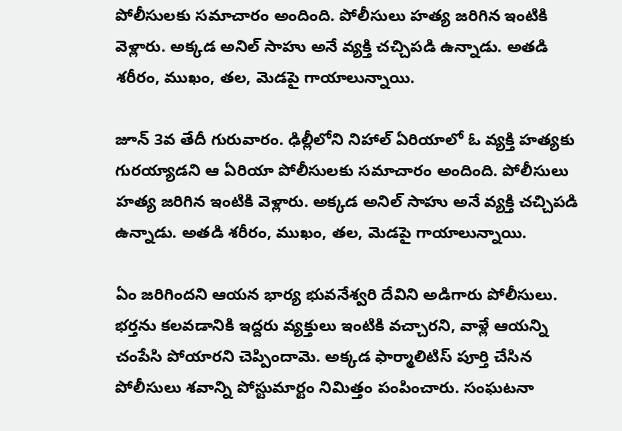పోలీసులకు సమాచారం అందింది. పోలీసులు హత్య జరిగిన ఇంటికి వెళ్లారు. అక్కడ అనిల్ సాహు అనే వ్యక్తి చచ్చిపడి ఉన్నాడు. అతడి శరీరం, ముఖం, తల, మెడపై గాయాలున్నాయి.

జూన్ 3వ తేదీ గురువారం. ఢిల్లీలోని నిహాల్ ఏరియాలో ఓ వ్యక్తి హత్యకు గురయ్యాడని ఆ ఏరియా పోలీసులకు సమాచారం అందింది. పోలీసులు హత్య జరిగిన ఇంటికి వెళ్లారు. అక్కడ అనిల్ సాహు అనే వ్యక్తి చచ్చిపడి ఉన్నాడు. అతడి శరీరం, ముఖం, తల, మెడపై గాయాలున్నాయి.

ఏం జరిగిందని ఆయన భార్య భువనేశ్వరి దేవిని అడిగారు పోలీసులు. భర్తను కలవడానికి ఇద్దరు వ్యక్తులు ఇంటికి వచ్చారని, వాళ్లే ఆయన్ని చంపేసి పోయారని చెప్పిందామె. అక్కడ ఫార్మాలిటిస్ పూర్తి చేసిన పోలీసులు శవాన్ని పోస్టుమార్టం నిమిత్తం పంపించారు. సంఘటనా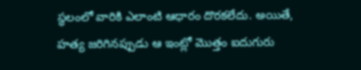స్థలంలో వారికి ఎలాంటి ఆధారం దొరకలేదు. అయితే, హత్య జరిగినప్పుడు ఆ ఇంట్లో మొత్తం ఐదుగురు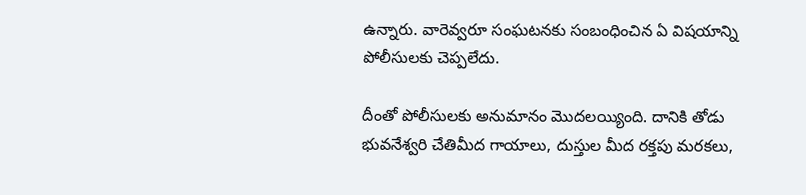ఉన్నారు. వారెవ్వరూ సంఘటనకు సంబంధించిన ఏ విషయాన్ని పోలీసులకు చెప్పలేదు.

దీంతో పోలీసులకు అనుమానం మొదలయ్యింది. దానికి తోడు భువనేశ్వరి చేతిమీద గాయాలు, దుస్తుల మీద రక్తపు మరకలు,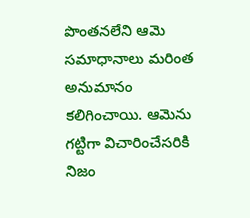పొంతనలేని ఆమె సమాధానాలు మరింత అనుమానం కలిగించాయి. ఆమెను గట్టిగా విచారించేసరికి నిజం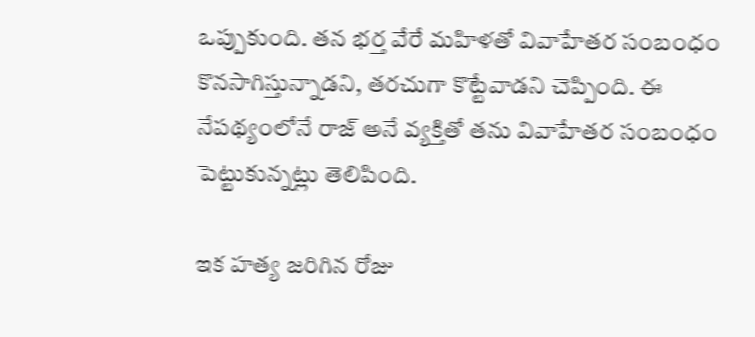ఒప్పుకుంది. తన భర్త వేరే మహిళతో వివాహేతర సంబంధం కొనసాగిస్తున్నాడని, తరచుగా కొట్టేవాడని చెప్పింది. ఈ నేపథ్యంలోనే రాజ్ అనే వ్యక్తితో తను వివాహేతర సంబంధం పెట్టుకున్నట్లు తెలిపింది.

ఇక హత్య జరిగిన రోజు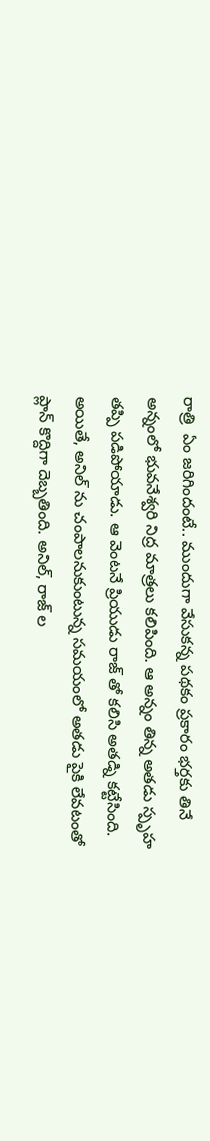రాత్రి  ఏం జరిగిందంటే.. ముందుగా వేసుకన్న పథకం ప్రకారం భర్తకు తినే అన్నంలో భువనేశ్వరి నిద్ర మాత్రలు కలిపింది. ఆ అన్నం తిన్న అతడు స్పృహ తప్పి పడిపోయాడు. ఆ వెంటనే ప్రియుడు రాజ్ తో కలిసి అతడ్ని కట్టేసింది. అయితే, అనిల్ ను చంపాలనుకుంటున్న సమయంలో అతడు పైకి లేవటంతో ప్లాన్ కొద్దిగా దెబ్బతింది. అనిల్, రాజ్ ల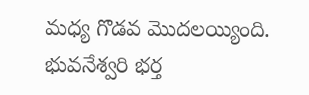మధ్య గొడవ మొదలయ్యింది. భువనేశ్వరి భర్త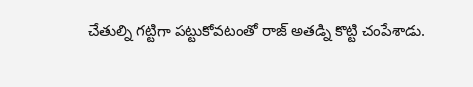చేతుల్ని గట్టిగా పట్టుకోవటంతో రాజ్ అతడ్ని కొట్టి చంపేశాడు.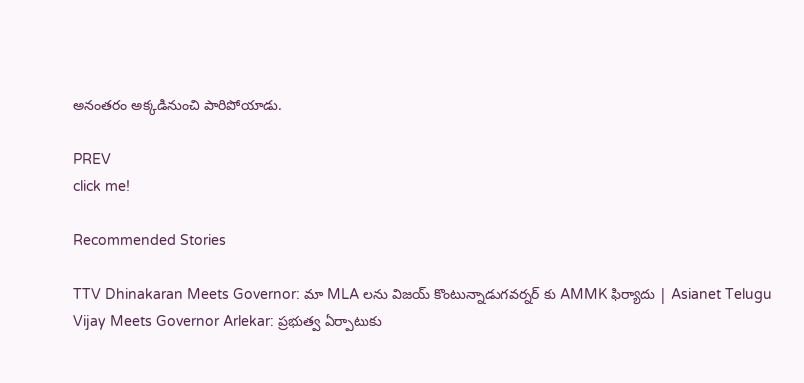అనంతరం అక్కడినుంచి పారిపోయాడు.

PREV
click me!

Recommended Stories

TTV Dhinakaran Meets Governor: మా MLA లను విజయ్ కొంటున్నాడుగవర్నర్ కు AMMK ఫిర్యాదు | Asianet Telugu
Vijay Meets Governor Arlekar: ప్రభుత్వ ఏర్పాటుకు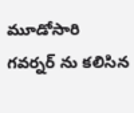మూడోసారి గవర్నర్ ను కలిసిన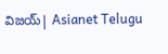విజయ్| Asianet Telugu